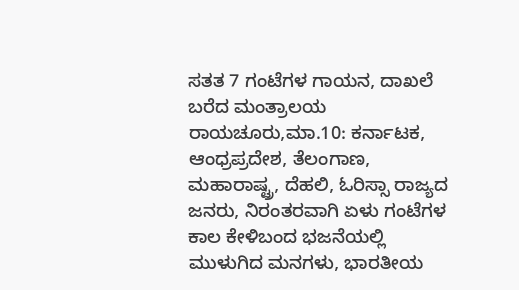ಸತತ 7 ಗಂಟೆಗಳ ಗಾಯನ, ದಾಖಲೆ ಬರೆದ ಮಂತ್ರಾಲಯ
ರಾಯಚೂರು,ಮಾ.10: ಕರ್ನಾಟಕ, ಆಂಧ್ರಪ್ರದೇಶ, ತೆಲಂಗಾಣ, ಮಹಾರಾಷ್ಟ್ರ, ದೆಹಲಿ, ಓರಿಸ್ಸಾ ರಾಜ್ಯದ ಜನರು, ನಿರಂತರವಾಗಿ ಏಳು ಗಂಟೆಗಳ ಕಾಲ ಕೇಳಿಬಂದ ಭಜನೆಯಲ್ಲಿ ಮುಳುಗಿದ ಮನಗಳು, ಭಾರತೀಯ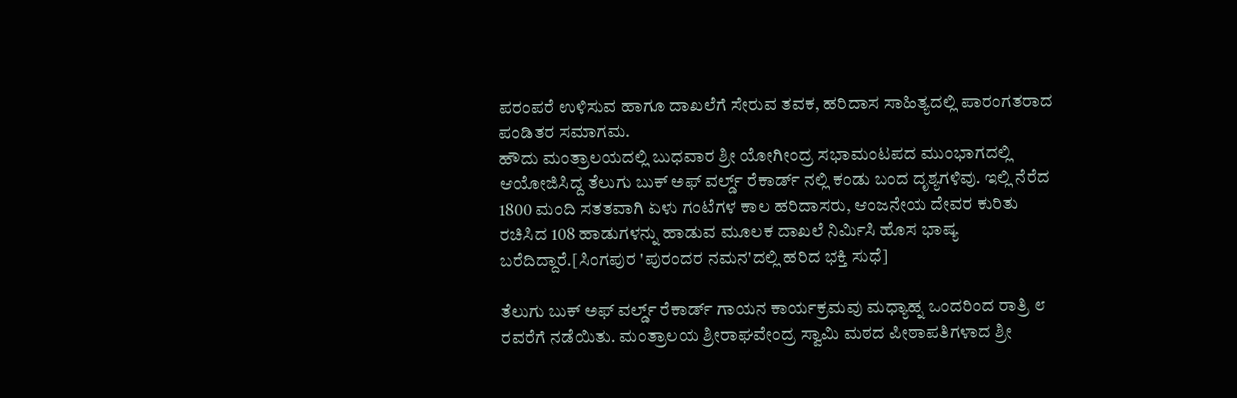ಪರಂಪರೆ ಉಳಿಸುವ ಹಾಗೂ ದಾಖಲೆಗೆ ಸೇರುವ ತವಕ, ಹರಿದಾಸ ಸಾಹಿತ್ಯದಲ್ಲಿ ಪಾರಂಗತರಾದ ಪಂಡಿತರ ಸಮಾಗಮ.
ಹೌದು ಮಂತ್ರಾಲಯದಲ್ಲಿ ಬುಧವಾರ ಶ್ರೀ ಯೋಗೀಂದ್ರ ಸಭಾಮಂಟಪದ ಮುಂಭಾಗದಲ್ಲಿ ಆಯೋಜಿಸಿದ್ದ ತೆಲುಗು ಬುಕ್ ಅಫ್ ವರ್ಲ್ಡ್ ರೆಕಾರ್ಡ್ ನಲ್ಲಿ ಕಂಡು ಬಂದ ದೃಶ್ಯಗಳಿವು. ಇಲ್ಲಿ ನೆರೆದ 1800 ಮಂದಿ ಸತತವಾಗಿ ಏಳು ಗಂಟೆಗಳ ಕಾಲ ಹರಿದಾಸರು, ಆಂಜನೇಯ ದೇವರ ಕುರಿತು ರಚಿಸಿದ 108 ಹಾಡುಗಳನ್ನು ಹಾಡುವ ಮೂಲಕ ದಾಖಲೆ ನಿರ್ಮಿಸಿ ಹೊಸ ಭಾಷ್ಯ ಬರೆದಿದ್ದಾರೆ.[ಸಿಂಗಪುರ 'ಪುರಂದರ ನಮನ'ದಲ್ಲಿ ಹರಿದ ಭಕ್ತಿ ಸುಧೆ]

ತೆಲುಗು ಬುಕ್ ಅಫ್ ವರ್ಲ್ಡ್ ರೆಕಾರ್ಡ್ ಗಾಯನ ಕಾರ್ಯಕ್ರಮವು ಮಧ್ಯಾಹ್ನ ಒಂದರಿಂದ ರಾತ್ರಿ ೮ ರವರೆಗೆ ನಡೆಯಿತು. ಮಂತ್ರಾಲಯ ಶ್ರೀರಾಘವೇಂದ್ರ ಸ್ವಾಮಿ ಮಠದ ಪೀಠಾಪತಿಗಳಾದ ಶ್ರೀ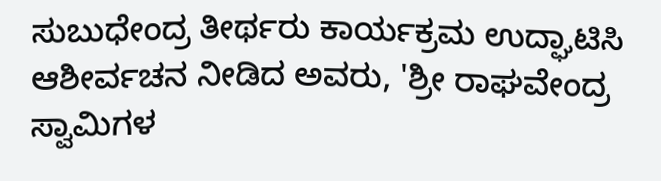ಸುಬುಧೇಂದ್ರ ತೀರ್ಥರು ಕಾರ್ಯಕ್ರಮ ಉದ್ಘಾಟಿಸಿ ಆಶೀರ್ವಚನ ನೀಡಿದ ಅವರು, 'ಶ್ರೀ ರಾಘವೇಂದ್ರ ಸ್ವಾಮಿಗಳ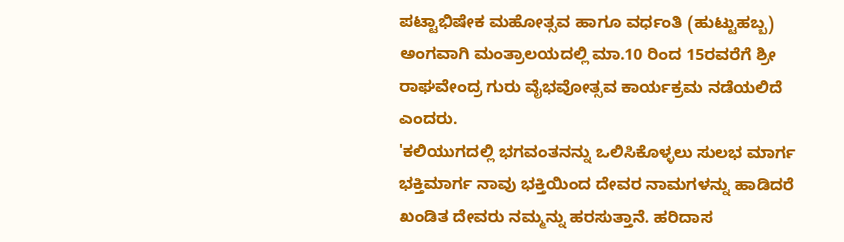ಪಟ್ಟಾಭಿಷೇಕ ಮಹೋತ್ಸವ ಹಾಗೂ ವರ್ಧಂತಿ (ಹುಟ್ಟುಹಬ್ಬ) ಅಂಗವಾಗಿ ಮಂತ್ರಾಲಯದಲ್ಲಿ ಮಾ.10 ರಿಂದ 15ರವರೆಗೆ ಶ್ರೀ ರಾಘವೇಂದ್ರ ಗುರು ವೈಭವೋತ್ಸವ ಕಾರ್ಯಕ್ರಮ ನಡೆಯಲಿದೆ ಎಂದರು.
'ಕಲಿಯುಗದಲ್ಲಿ ಭಗವಂತನನ್ನು ಒಲಿಸಿಕೊಳ್ಳಲು ಸುಲಭ ಮಾರ್ಗ ಭಕ್ತಿಮಾರ್ಗ ನಾವು ಭಕ್ತಿಯಿಂದ ದೇವರ ನಾಮಗಳನ್ನು ಹಾಡಿದರೆ ಖಂಡಿತ ದೇವರು ನಮ್ಮನ್ನು ಹರಸುತ್ತಾನೆ. ಹರಿದಾಸ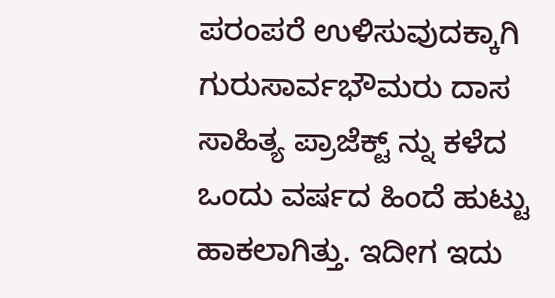ಪರಂಪರೆ ಉಳಿಸುವುದಕ್ಕಾಗಿ ಗುರುಸಾರ್ವಭೌಮರು ದಾಸ ಸಾಹಿತ್ಯ ಪ್ರಾಜೆಕ್ಟ್ ನ್ನು ಕಳೆದ ಒಂದು ವರ್ಷದ ಹಿಂದೆ ಹುಟ್ಟು ಹಾಕಲಾಗಿತ್ತು. ಇದೀಗ ಇದು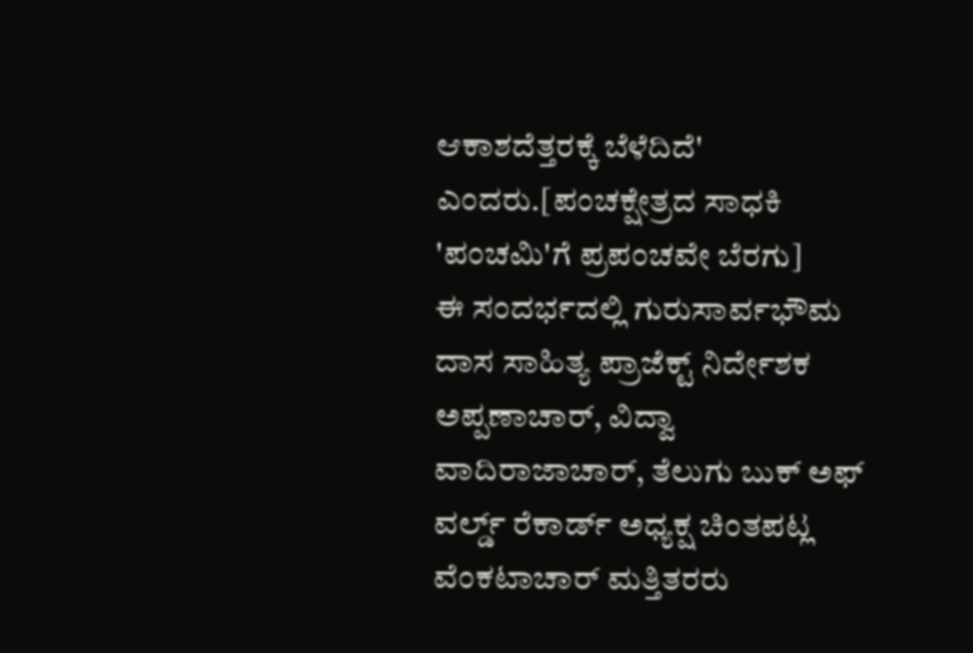ಆಕಾಶದೆತ್ತರಕ್ಕೆ ಬೆಳೆದಿದೆ' ಎಂದರು.[ಪಂಚಕ್ಷೇತ್ರದ ಸಾಧಕಿ 'ಪಂಚಮಿ'ಗೆ ಪ್ರಪಂಚವೇ ಬೆರಗು]
ಈ ಸಂದರ್ಭದಲ್ಲಿ ಗುರುಸಾರ್ವಭೌಮ ದಾಸ ಸಾಹಿತ್ಯ ಪ್ರಾಜೆಕ್ಟ್ ನಿರ್ದೇಶಕ ಅಪ್ಪಣಾಚಾರ್, ವಿದ್ವಾ ವಾದಿರಾಜಾಚಾರ್, ತೆಲುಗು ಬುಕ್ ಅಫ್ ವರ್ಲ್ಡ್ ರೆಕಾರ್ಡ್ ಅಧ್ಯಕ್ಷ ಚಿಂತಪಟ್ಲ ವೆಂಕಟಾಚಾರ್ ಮತ್ತಿತರರು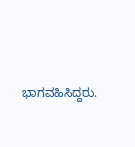ಭಾಗವಹಿಸಿದ್ದರು.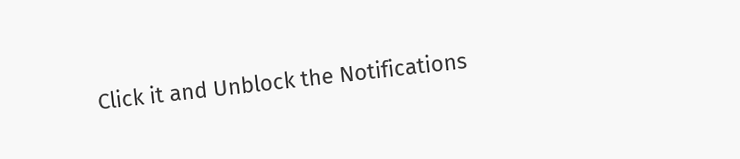Click it and Unblock the Notifications